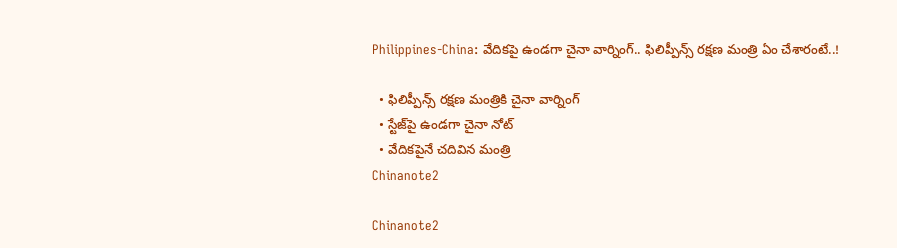Philippines-China: వేదికపై ఉండగా చైనా వార్నింగ్.. ఫిలిప్పీన్స్ రక్షణ మంత్రి ఏం చేశారంటే..!

  • ఫిలిప్పీన్స్ రక్షణ మంత్రి‌కి చైనా వార్నింగ్
  • స్టేజ్‌పై ఉండగా చైనా నోట్
  • వేదికపైనే చదివిన మంత్రి
Chinanote2

Chinanote2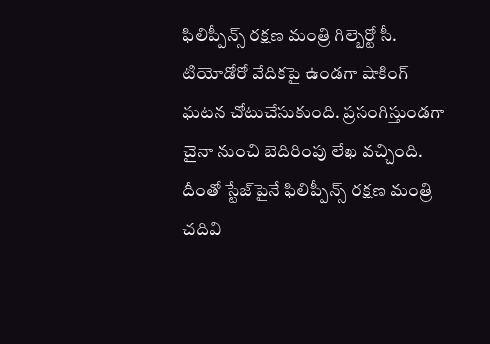ఫిలిప్పీన్స్ రక్షణ మంత్రి గిల్బెర్టో సీ. టియోడోరో వేదికపై ఉండగా షాకింగ్ ఘటన చోటుచేసుకుంది. ప్రసంగిస్తుండగా చైనా నుంచి బెదిరింపు లేఖ వచ్చింది. దీంతో స్టేజ్‌పైనే ఫిలిప్పీన్స్ రక్షణ మంత్రి చదివి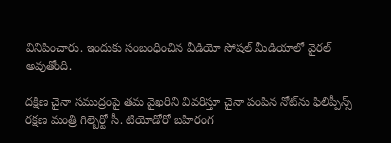వినిపించారు. ఇందుకు సంబంధించిన వీడియో సోషల్ మీడియాలో వైరల్ అవుతోంది.

దక్షిణ చైనా సముద్రంపై తమ వైఖరిని వివరిస్తూ చైనా పంపిన నోట్‌ను ఫిలిప్పీన్స్ రక్షణ మంత్రి గిల్బెర్టో సీ. టియోడోరో బహిరంగ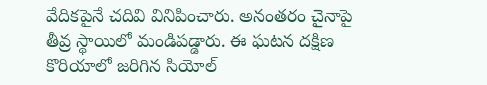వేదికపైనే చదివి వినిపించారు. అనంతరం చైనాపై తీవ్ర స్థాయిలో మండిపడ్డారు. ఈ ఘటన దక్షిణ కొరియాలో జరిగిన సియోల్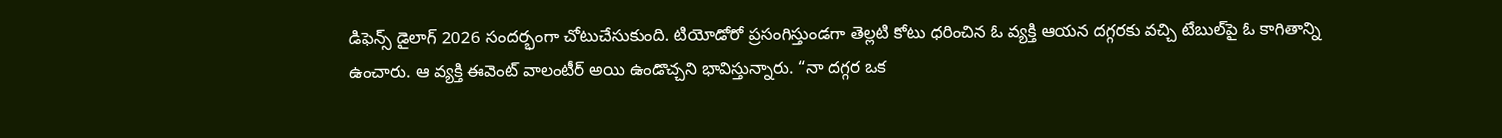డిఫెన్స్ డైలాగ్ 2026 సందర్భంగా చోటుచేసుకుంది. టియోడోరో ప్రసంగిస్తుండగా తెల్లటి కోటు ధరించిన ఓ వ్యక్తి ఆయన దగ్గరకు వచ్చి టేబుల్‌పై ఓ కాగితాన్ని ఉంచారు. ఆ వ్యక్తి ఈవెంట్ వాలంటీర్ అయి ఉండొచ్చని భావిస్తున్నారు. “నా దగ్గర ఒక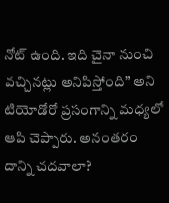నోట్ ఉంది. ఇది చైనా నుంచి వచ్చినట్లు అనిపిస్తోంది” అని టియోడోరో ప్రసంగాన్ని మధ్యలో ఆపి చెప్పారు. అనంతరం దాన్ని చదవాలా?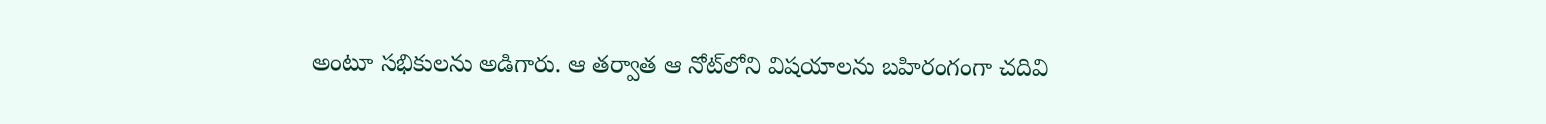అంటూ సభికులను అడిగారు. ఆ తర్వాత ఆ నోట్‌లోని విషయాలను బహిరంగంగా చదివి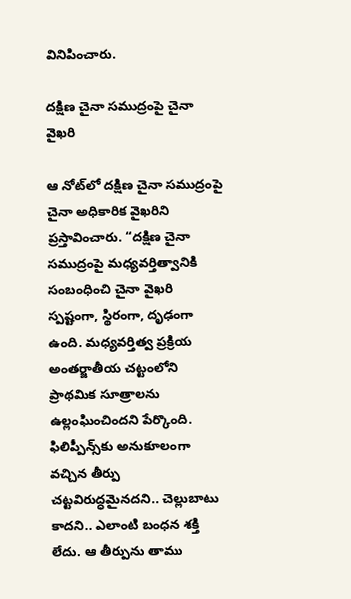వినిపించారు.

దక్షిణ చైనా సముద్రంపై చైనా వైఖరి

ఆ నోట్‌లో దక్షిణ చైనా సముద్రంపై చైనా అధికారిక వైఖరిని ప్రస్తావించారు. “దక్షిణ చైనా సముద్రంపై మధ్యవర్తిత్వానికి సంబంధించి చైనా వైఖరి స్పష్టంగా, స్థిరంగా, దృఢంగా ఉంది. మధ్యవర్తిత్వ ప్రక్రియ అంతర్జాతీయ చట్టంలోని ప్రాథమిక సూత్రాలను ఉల్లంఘించిందని పేర్కొంది. ఫిలిప్పీన్స్‌కు అనుకూలంగా వచ్చిన తీర్పు చట్టవిరుద్ధమైనదని.. చెల్లుబాటు కాదని.. ఎలాంటి బంధన శక్తి లేదు. ఆ తీర్పును తాము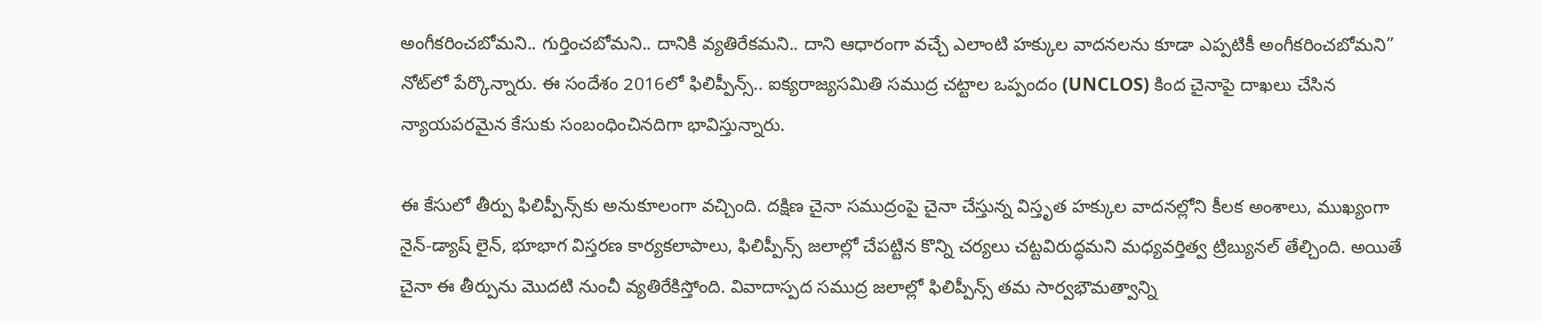అంగీకరించబోమని.. గుర్తించబోమని.. దానికి వ్యతిరేకమని.. దాని ఆధారంగా వచ్చే ఎలాంటి హక్కుల వాదనలను కూడా ఎప్పటికీ అంగీకరించబోమని” నోట్‌లో పేర్కొన్నారు. ఈ సందేశం 2016లో ఫిలిప్పీన్స్.. ఐక్యరాజ్యసమితి సముద్ర చట్టాల ఒప్పందం (UNCLOS) కింద చైనాపై దాఖలు చేసిన న్యాయపరమైన కేసుకు సంబంధించినదిగా భావిస్తున్నారు.

ఈ కేసులో తీర్పు ఫిలిప్పీన్స్‌కు అనుకూలంగా వచ్చింది. దక్షిణ చైనా సముద్రంపై చైనా చేస్తున్న విస్తృత హక్కుల వాదనల్లోని కీలక అంశాలు, ముఖ్యంగా నైన్-డ్యాష్ లైన్, భూభాగ విస్తరణ కార్యకలాపాలు, ఫిలిప్పీన్స్ జలాల్లో చేపట్టిన కొన్ని చర్యలు చట్టవిరుద్ధమని మధ్యవర్తిత్వ ట్రిబ్యునల్ తేల్చింది. అయితే చైనా ఈ తీర్పును మొదటి నుంచీ వ్యతిరేకిస్తోంది. వివాదాస్పద సముద్ర జలాల్లో ఫిలిప్పీన్స్ తమ సార్వభౌమత్వాన్ని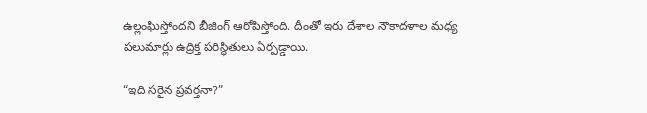ఉల్లంఘిస్తోందని బీజింగ్ ఆరోపిస్తోంది. దీంతో ఇరు దేశాల నౌకాదళాల మధ్య పలుమార్లు ఉద్రిక్త పరిస్థితులు ఏర్పడ్డాయి.

“ఇది సరైన ప్రవర్తనా?”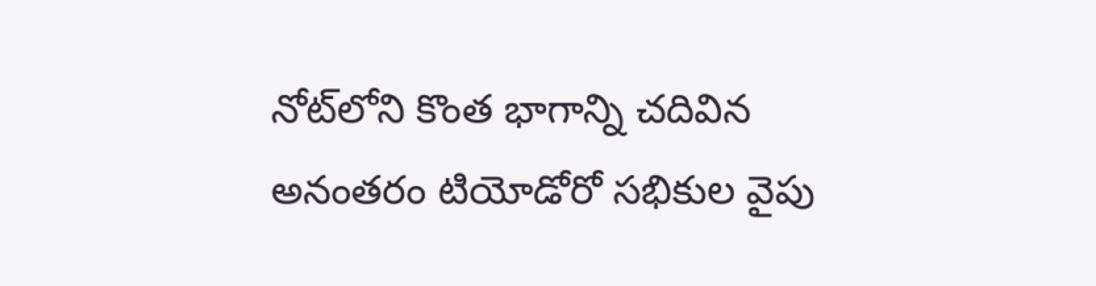నోట్‌లోని కొంత భాగాన్ని చదివిన అనంతరం టియోడోరో సభికుల వైపు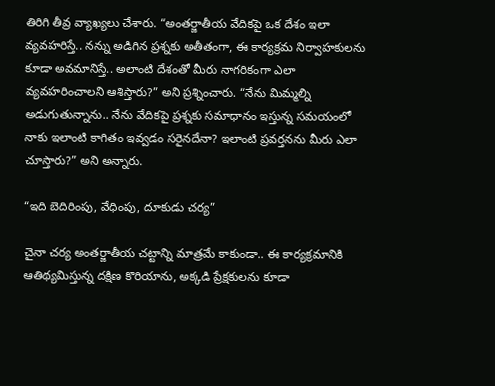తిరిగి తీవ్ర వ్యాఖ్యలు చేశారు. “అంతర్జాతీయ వేదికపై ఒక దేశం ఇలా వ్యవహరిస్తే.. నన్ను అడిగిన ప్రశ్నకు అతీతంగా, ఈ కార్యక్రమ నిర్వాహకులను కూడా అవమానిస్తే.. అలాంటి దేశంతో మీరు నాగరికంగా ఎలా వ్యవహరించాలని ఆశిస్తారు?” అని ప్రశ్నించారు. “నేను మిమ్మల్ని అడుగుతున్నాను.. నేను వేదికపై ప్రశ్నకు సమాధానం ఇస్తున్న సమయంలో నాకు ఇలాంటి కాగితం ఇవ్వడం సరైనదేనా? ఇలాంటి ప్రవర్తనను మీరు ఎలా చూస్తారు?” అని అన్నారు.

“ఇది బెదిరింపు, వేధింపు, దూకుడు చర్య”

చైనా చర్య అంతర్జాతీయ చట్టాన్ని మాత్రమే కాకుండా.. ఈ కార్యక్రమానికి ఆతిథ్యమిస్తున్న దక్షిణ కొరియాను, అక్కడి ప్రేక్షకులను కూడా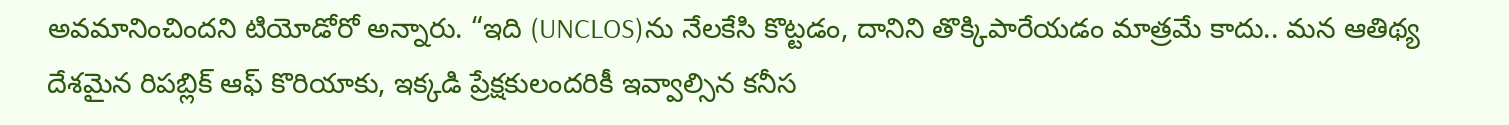అవమానించిందని టియోడోరో అన్నారు. “ఇది (UNCLOS)ను నేలకేసి కొట్టడం, దానిని తొక్కిపారేయడం మాత్రమే కాదు.. మన ఆతిథ్య దేశమైన రిపబ్లిక్ ఆఫ్ కొరియాకు, ఇక్కడి ప్రేక్షకులందరికీ ఇవ్వాల్సిన కనీస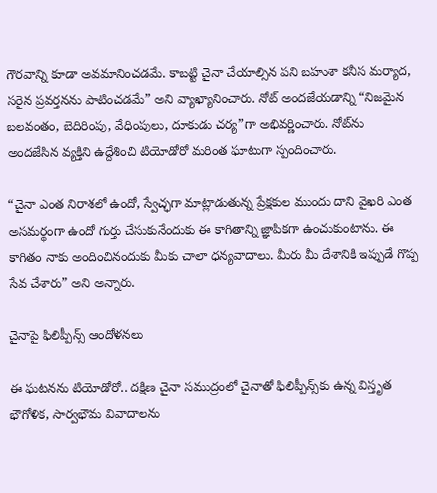గౌరవాన్ని కూడా అవమానించడమే. కాబట్టి చైనా చేయాల్సిన పని బహుశా కనీస మర్యాద, సరైన ప్రవర్తనను పాటించడమే” అని వ్యాఖ్యానించారు. నోట్ అందజేయడాన్ని “నిజమైన బలవంతం, బెదిరింపు, వేధింపులు, దూకుడు చర్య”గా అభివర్ణించారు. నోట్‌ను అందజేసిన వ్యక్తిని ఉద్దేశించి టియోడోరో మరింత ఘాటుగా స్పందించారు.

“చైనా ఎంత నిరాశలో ఉందో, స్వేచ్ఛగా మాట్లాడుతున్న ప్రేక్షకుల ముందు దాని వైఖరి ఎంత అసమర్థంగా ఉందో గుర్తు చేసుకునేందుకు ఈ కాగితాన్ని జ్ఞాపికగా ఉంచుకుంటాను. ఈ కాగితం నాకు అందించినందుకు మీకు చాలా ధన్యవాదాలు. మీరు మీ దేశానికి ఇప్పుడే గొప్ప సేవ చేశారు” అని అన్నారు.

చైనాపై ఫిలిప్పీన్స్ ఆందోళనలు

ఈ ఘటనను టియోడోరో.. దక్షిణ చైనా సముద్రంలో చైనాతో ఫిలిప్పీన్స్‌కు ఉన్న విస్తృత భౌగోళిక, సార్వభౌమ వివాదాలను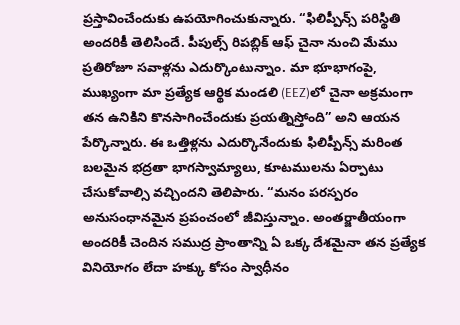ప్రస్తావించేందుకు ఉపయోగించుకున్నారు. “ఫిలిప్పీన్స్ పరిస్థితి అందరికీ తెలిసిందే. పీపుల్స్ రిపబ్లిక్ ఆఫ్ చైనా నుంచి మేము ప్రతిరోజూ సవాళ్లను ఎదుర్కొంటున్నాం. మా భూభాగంపై, ముఖ్యంగా మా ప్రత్యేక ఆర్థిక మండలి (EEZ)లో చైనా అక్రమంగా తన ఉనికిని కొనసాగించేందుకు ప్రయత్నిస్తోంది” అని ఆయన పేర్కొన్నారు. ఈ ఒత్తిళ్లను ఎదుర్కొనేందుకు ఫిలిప్పీన్స్ మరింత బలమైన భద్రతా భాగస్వామ్యాలు, కూటములను ఏర్పాటు చేసుకోవాల్సి వచ్చిందని తెలిపారు. “మనం పరస్పరం అనుసంధానమైన ప్రపంచంలో జీవిస్తున్నాం. అంతర్జాతీయంగా అందరికీ చెందిన సముద్ర ప్రాంతాన్ని ఏ ఒక్క దేశమైనా తన ప్రత్యేక వినియోగం లేదా హక్కు కోసం స్వాధీనం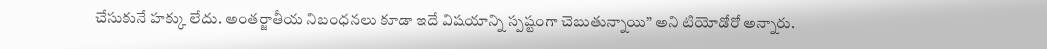చేసుకునే హక్కు లేదు. అంతర్జాతీయ నిబంధనలు కూడా ఇదే విషయాన్ని స్పష్టంగా చెబుతున్నాయి” అని టియోడోరో అన్నారు.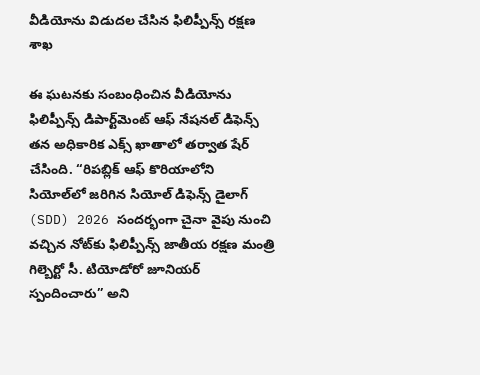వీడియోను విడుదల చేసిన ఫిలిప్పీన్స్ రక్షణ శాఖ

ఈ ఘటనకు సంబంధించిన వీడియోను ఫిలిప్పీన్స్ డిపార్ట్‌మెంట్ ఆఫ్ నేషనల్ డిఫెన్స్ తన అధికారిక ఎక్స్ ఖాతాలో తర్వాత షేర్ చేసింది. “రిపబ్లిక్ ఆఫ్ కొరియాలోని సియోల్‌లో జరిగిన సియోల్ డిఫెన్స్ డైలాగ్ (SDD) 2026 సందర్భంగా చైనా వైపు నుంచి వచ్చిన నోట్‌కు ఫిలిప్పీన్స్ జాతీయ రక్షణ మంత్రి గిల్బెర్టో సీ. టియోడోరో జూనియర్ స్పందించారు” అని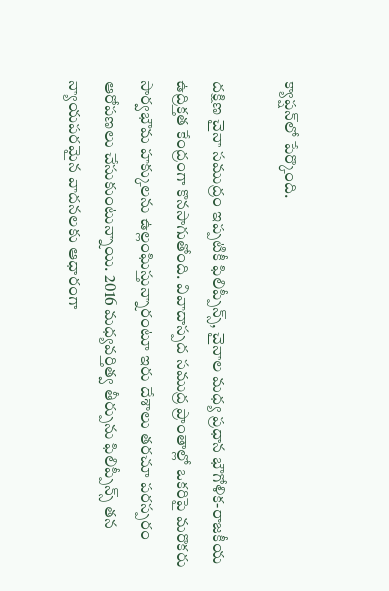క్యాప్షన్‌లో పేర్కొంది.

దక్షిణ చైనా సముద్రం ఇప్పటికీ ఫిలిప్పీన్స్, చైనాల మధ్య ప్రధాన భౌగోళిక-రాజకీయ ఉద్రిక్తత కేంద్రంగా కొనసాగుతోంది. వివాదాస్పద సముద్ర ప్రాంతాల్లో ఒకరిపై మరొకరు సార్వభౌమ హక్కులను ఉల్లంఘిస్తున్నారంటూ ఇరు దేశాలు తరచూ పరస్పరం ఆరోపణలు చేసుకుంటున్నాయి. 2016 మధ్యవర్తిత్వ తీర్పును ఫిలిప్పీన్స్ తన న్యాయపరమైన వాదనలకు ఆధారంగా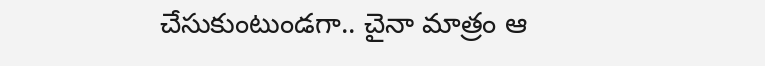చేసుకుంటుండగా.. చైనా మాత్రం ఆ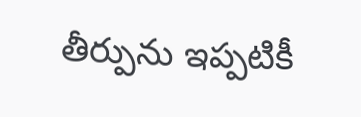తీర్పును ఇప్పటికీ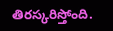తిరస్కరిస్తోంది.